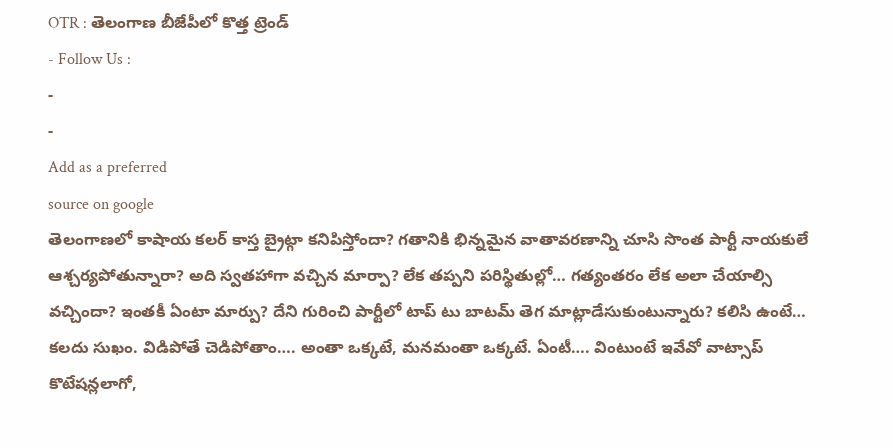OTR : తెలంగాణ బీజేపీలో కొత్త ట్రెండ్
- Follow Us :
-
-
Add as a preferred
source on google
తెలంగాణలో కాషాయ కలర్ కాస్త బ్రైట్గా కనిపిస్తోందా? గతానికి భిన్నమైన వాతావరణాన్ని చూసి సొంత పార్టీ నాయకులే ఆశ్చర్యపోతున్నారా? అది స్వతహాగా వచ్చిన మార్పా? లేక తప్పని పరిస్థితుల్లో… గత్యంతరం లేక అలా చేయాల్సి వచ్చిందా? ఇంతకీ ఏంటా మార్పు? దేని గురించి పార్టీలో టాప్ టు బాటమ్ తెగ మాట్లాడేసుకుంటున్నారు? కలిసి ఉంటే… కలదు సుఖం. విడిపోతే చెడిపోతాం…. అంతా ఒక్కటే, మనమంతా ఒక్కటే. ఏంటీ…. వింటుంటే ఇవేవో వాట్సాప్ కొటేషన్లలాగో,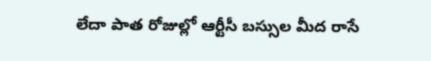లేదా పాత రోజుల్లో ఆర్టీసీ బస్సుల మీద రాసే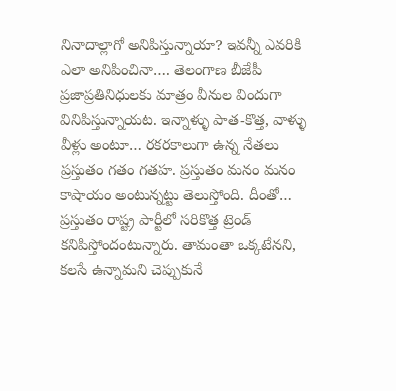నినాదాల్లాగో అనిపిస్తున్నాయా? ఇవన్నీ ఎవరికి ఎలా అనిపించినా…. తెలంగాణ బీజేపీ ప్రజాప్రతినిధులకు మాత్రం వీనుల విందుగా వినిపిస్తున్నాయట. ఇన్నాళ్ళు పాత-కొత్త, వాళ్ళు వీళ్లు అంటూ… రకరకాలుగా ఉన్న నేతలు ప్రస్తుతం గతం గతహ. ప్రస్తుతం మనం మనం కాషాయం అంటున్నట్టు తెలుస్తోంది. దీంతో… ప్రస్తుతం రాష్ట్ర పార్టీలో సరికొత్త ట్రెండ్ కనిపిస్తోందంటున్నారు. తామంతా ఒక్కటేనని, కలసే ఉన్నామని చెప్పుకునే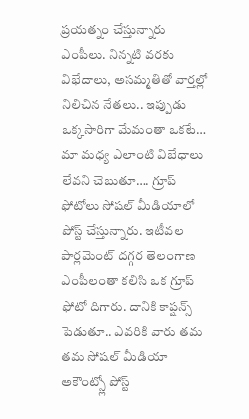ప్రయత్నం చేస్తున్నారు ఎంపీలు. నిన్నటి వరకు విభేదాలు, అసమ్మతితో వార్తల్లో నిలిచిన నేతలు.. ఇప్పుడు ఒక్కసారిగా మేమంతా ఒకటే… మా మధ్య ఎలాంటి విబేధాలు లేవని చెబుతూ…. గ్రూప్ ఫోటోలు సోషల్ మీడియాలో పోస్ట్ చేస్తున్నారు. ఇటీవల పార్లమెంట్ దగ్గర తెలంగాణ ఎంపీలంతా కలిసి ఒక గ్రూప్ ఫోటో దిగారు. దానికి కాప్షన్స్ పెడుతూ.. ఎవరికి వారు తమ తమ సోషల్ మీడియా అకౌంట్స్లో పోస్ట్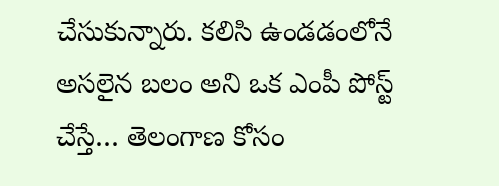చేసుకున్నారు. కలిసి ఉండడంలోనే అసలైన బలం అని ఒక ఎంపీ పోస్ట్ చేస్తే… తెలంగాణ కోసం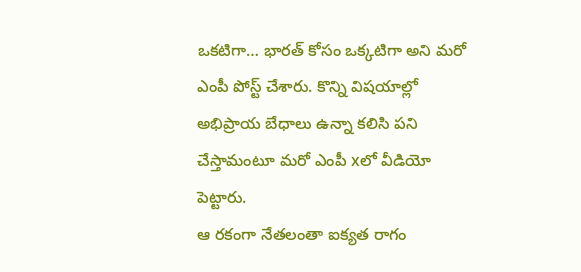ఒకటిగా… భారత్ కోసం ఒక్కటిగా అని మరో ఎంపీ పోస్ట్ చేశారు. కొన్ని విషయాల్లో అభిప్రాయ బేధాలు ఉన్నా కలిసి పని చేస్తామంటూ మరో ఎంపీ xలో వీడియో పెట్టారు.
ఆ రకంగా నేతలంతా ఐక్యత రాగం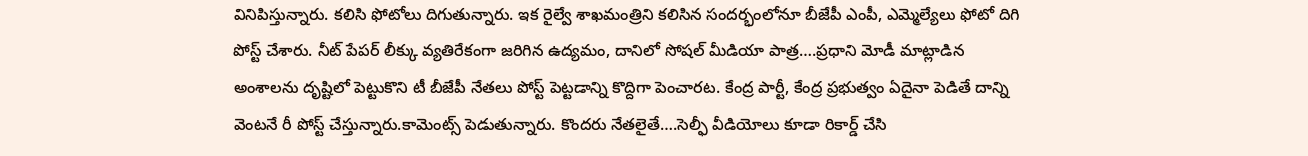వినిపిస్తున్నారు. కలిసి ఫోటోలు దిగుతున్నారు. ఇక రైల్వే శాఖమంత్రిని కలిసిన సందర్భంలోనూ బీజేపీ ఎంపీ, ఎమ్మెల్యేలు ఫోటో దిగి పోస్ట్ చేశారు. నీట్ పేపర్ లీక్కు వ్యతిరేకంగా జరిగిన ఉద్యమం, దానిలో సోషల్ మీడియా పాత్ర….ప్రధాని మోడీ మాట్లాడిన అంశాలను దృష్టిలో పెట్టుకొని టీ బీజేపీ నేతలు పోస్ట్ పెట్టడాన్ని కొద్దిగా పెంచారట. కేంద్ర పార్టీ, కేంద్ర ప్రభుత్వం ఏదైనా పెడితే దాన్ని వెంటనే రీ పోస్ట్ చేస్తున్నారు.కామెంట్స్ పెడుతున్నారు. కొందరు నేతలైతే….సెల్ఫీ వీడియోలు కూడా రికార్డ్ చేసి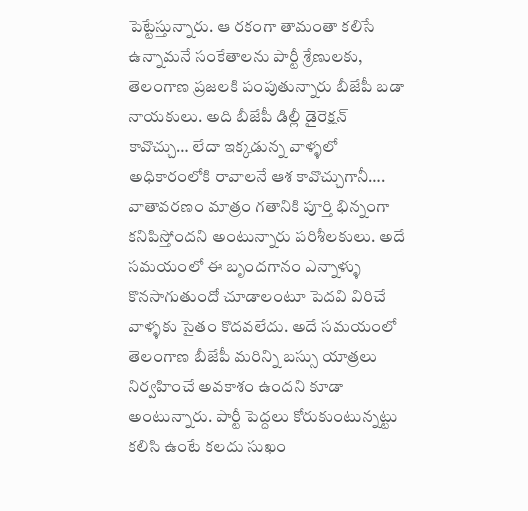పెట్టేస్తున్నారు. ఆ రకంగా తామంతా కలిసే ఉన్నామనే సంకేతాలను పార్టీ శ్రేణులకు, తెలంగాణ ప్రజలకి పంపుతున్నారు బీజేపీ బడా నాయకులు. అది బీజేపీ డిల్లీ డైరెక్షన్ కావొచ్చు… లేదా ఇక్కడున్న వాళ్ళలో అధికారంలోకి రావాలనే ఆశ కావొచ్చుగానీ…. వాతావరణం మాత్రం గతానికి పూర్తి భిన్నంగా కనిపిస్తోందని అంటున్నారు పరిశీలకులు. అదే సమయంలో ఈ బృందగానం ఎన్నాళ్ళు కొనసాగుతుందో చూడాలంటూ పెదవి విరిచే వాళ్ళకు సైతం కొదవలేదు. అదే సమయంలో తెలంగాణ బీజేపీ మరిన్ని బస్సు యాత్రలు నిర్వహించే అవకాశం ఉందని కూడా అంటున్నారు. పార్టీ పెద్దలు కోరుకుంటున్నట్టు కలిసి ఉంటే కలదు సుఖం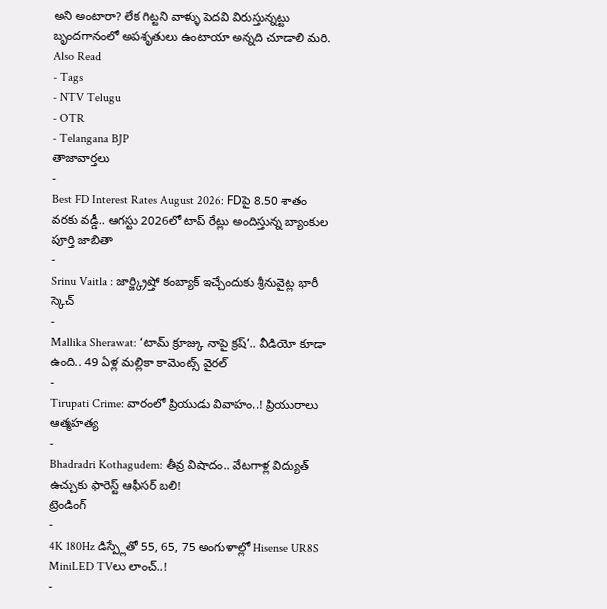అని అంటారా? లేక గిట్టని వాళ్ళు పెదవి విరుస్తున్నట్టు బృందగానంలో అపశృతులు ఉంటాయా అన్నది చూడాలి మరి.
Also Read
- Tags
- NTV Telugu
- OTR
- Telangana BJP
తాజావార్తలు
-
Best FD Interest Rates August 2026: FDపై 8.50 శాతం వరకు వడ్డీ.. ఆగస్టు 2026లో టాప్ రేట్లు అందిస్తున్న బ్యాంకుల పూర్తి జాబితా
-
Srinu Vaitla : జార్జ్క్రిష్తో కంబ్యాక్ ఇచ్చేందుకు శ్రీనువైట్ల భారీ స్కెచ్
-
Mallika Sherawat: ‘టామ్ క్రూజ్కు నాపై క్రష్’.. వీడియో కూడా ఉంది.. 49 ఏళ్ల మల్లికా కామెంట్స్ వైరల్
-
Tirupati Crime: వారంలో ప్రియుడు వివాహం..! ప్రియురాలు ఆత్మహత్య
-
Bhadradri Kothagudem: తీవ్ర విషాదం.. వేటగాళ్ల విద్యుత్ ఉచ్చుకు ఫారెస్ట్ ఆఫీసర్ బలి!
ట్రెండింగ్
-
4K 180Hz డిస్ప్లేతో 55, 65, 75 అంగుళాల్లో Hisense UR8S MiniLED TVలు లాంచ్..!
-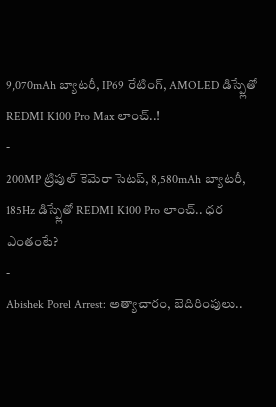9,070mAh బ్యాటరీ, IP69 రేటింగ్, AMOLED డిస్ప్లేతో REDMI K100 Pro Max లాంచ్..!
-
200MP ట్రిపుల్ కెమెరా సెటప్, 8,580mAh బ్యాటరీ, 185Hz డిస్ప్లేతో REDMI K100 Pro లాంచ్.. ధర ఎంతంటే?
-
Abishek Porel Arrest: అత్యాచారం, బెదిరింపులు..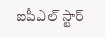ఐపీఎల్ స్టార్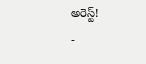అరెస్ట్!
-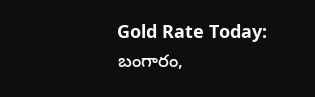Gold Rate Today: బంగారం,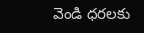వెండి ధరలకు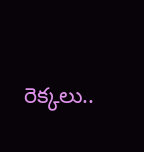రెక్కలు..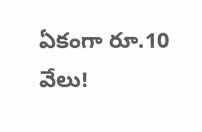ఏకంగా రూ.10 వేలు!